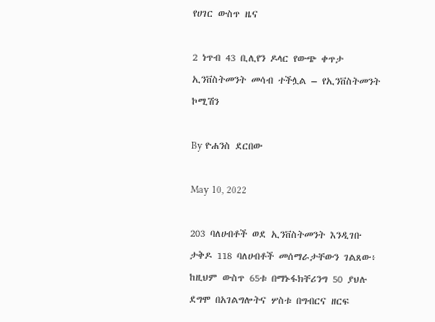የሀገር ውስጥ ዜና

2 ነጥብ 43 ቢሊየን ዶላር የውጭ ቀጥታ ኢንቨስትመንት መሳብ ተችሏል – የኢንቨስትመንት ኮሚሽን

By ዮሐንስ ደርበው

May 10, 2022

203 ባለሀብቶች ወደ ኢንቨስትመንት እንዲገቡ ታቅዶ 118 ባለሀብቶች መሰማራታቸውን ገልጸው፥ ከዚህም ውስጥ 65ቱ በማኑፋክቸሪንግ 50 ያህሉ ደግሞ በአገልግሎትና ሦስቱ በግብርና ዘርፍ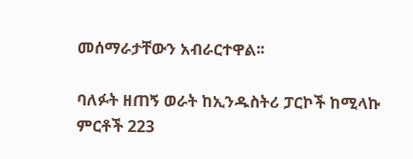መሰማራታቸውን አብራርተዋል፡፡

ባለፉት ዘጠኝ ወራት ከኢንዱስትሪ ፓርኮች ከሚላኩ ምርቶች 223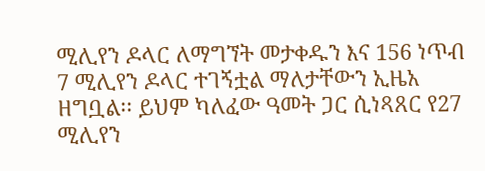ሚሊየን ዶላር ለማግኘት መታቀዱን እና 156 ነጥብ 7 ሚሊየን ዶላር ተገኝቷል ማለታቸውን ኢዜአ ዘግቧል፡፡ ይህም ካለፈው ዓመት ጋር ሲነጻጸር የ27 ሚሊየን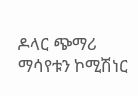ዶላር ጭማሪ ማሳየቱን ኮሚሽነር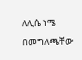ለሊሴ ነሜ በመግለጫቸው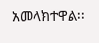አመላክተዋል፡፡